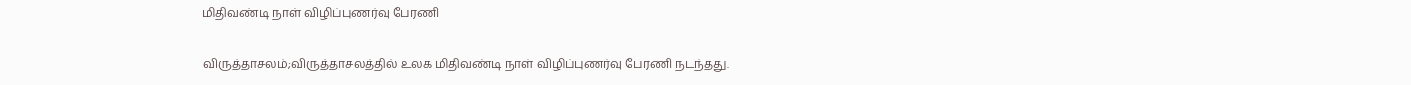மிதிவண்டி நாள் விழிப்புணர்வு பேரணி

விருத்தாசலம்;விருத்தாசலத்தில் உலக மிதிவண்டி நாள் விழிப்புணர்வு பேரணி நடந்தது.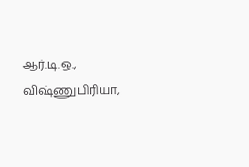ஆர்.டி.ஒ., விஷ்ணுபிரியா,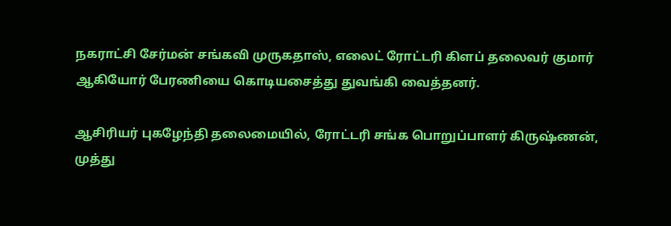நகராட்சி சேர்மன் சங்கவி முருகதாஸ், எலைட் ரோட்டரி கிளப் தலைவர் குமார் ஆகியோர் பேரணியை கொடியசைத்து துவங்கி வைத்தனர்.

ஆசிரியர் புகழேந்தி தலைமையில், ரோட்டரி சங்க பொறுப்பாளர் கிருஷ்ணன், முத்து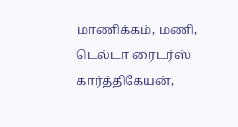மாணிக்கம், மணி, டெல்டா ரைடர்ஸ் கார்த்திகேயன்,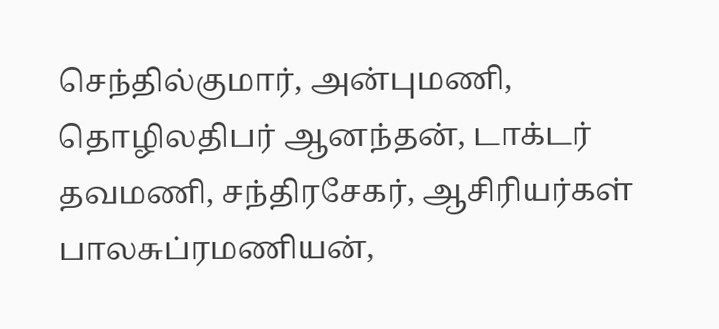செந்தில்குமார், அன்புமணி, தொழிலதிபர் ஆனந்தன், டாக்டர் தவமணி, சந்திரசேகர், ஆசிரியர்கள் பாலசுப்ரமணியன்,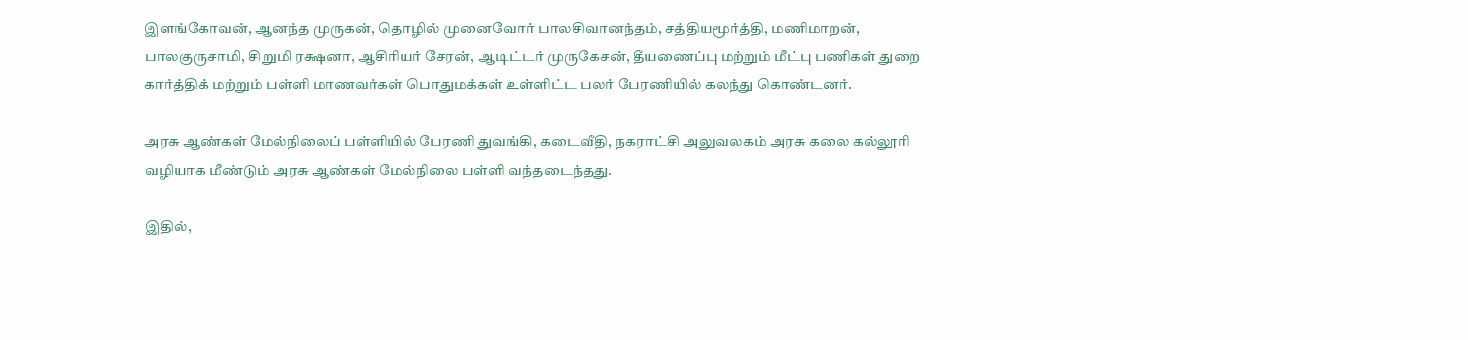இளங்கோவன், ஆனந்த முருகன், தொழில் முனைவோர் பாலசிவானந்தம், சத்தியமூர்த்தி, மணிமாறன், பாலகுருசாமி, சிறுமி ரக்ஷனா, ஆசிரியர் சேரன், ஆடிட்டர் முருகேசன், தீயணைப்பு மற்றும் மீட்பு பணிகள் துறை கார்த்திக் மற்றும் பள்ளி மாணவர்கள் பொதுமக்கள் உள்ளிட்ட பலர் பேரணியில் கலந்து கொண்டனர்.

அரசு ஆண்கள் மேல்நிலைப் பள்ளியில் பேரணி துவங்கி, கடைவீதி, நகராட்சி அலுவலகம் அரசு கலை கல்லூரி வழியாக மீண்டும் அரசு ஆண்கள் மேல்நிலை பள்ளி வந்தடைந்தது.

இதில்,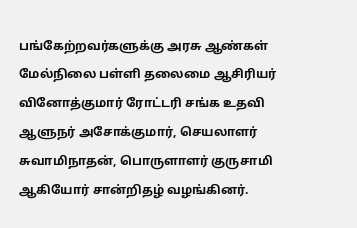பங்கேற்றவர்களுக்கு அரசு ஆண்கள் மேல்நிலை பள்ளி தலைமை ஆசிரியர் வினோத்குமார் ரோட்டரி சங்க உதவி ஆளுநர் அசோக்குமார், செயலாளர் சுவாமிநாதன், பொருளாளர் குருசாமி ஆகியோர் சான்றிதழ் வழங்கினர்.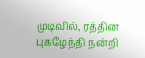முடிவில், ரத்தின புகழேந்தி நன்றி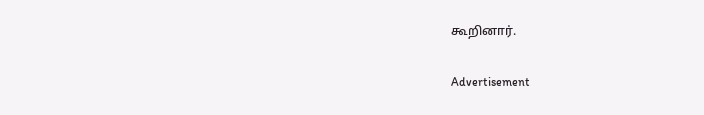கூறினார்.

Advertisement